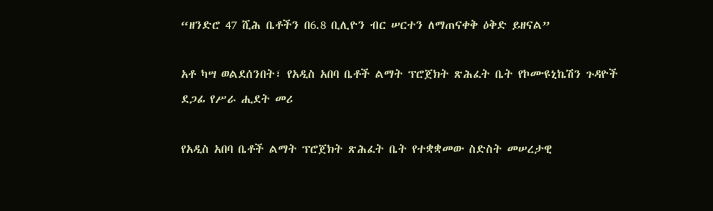“ዘንድሮ 47 ሺሕ ቤቶችን በ6.8 ቢሊዮን ብር ሠርተን ለማጠናቀቅ ዕቅድ ይዘናል”

አቶ ካሣ ወልደሰንበት፣ የአዲስ አበባ ቤቶች ልማት ፕሮጀክት ጽሕፈት ቤት የኮሙዩኒኬሽን ጉዳዮች ደጋፊ የሥራ ሒደት መሪ

የአዲስ አበባ ቤቶች ልማት ፕሮጀክት ጽሕፈት ቤት የተቋቋመው ስድስት መሠረታዊ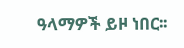ዓላማዎች ይዞ ነበር፡፡